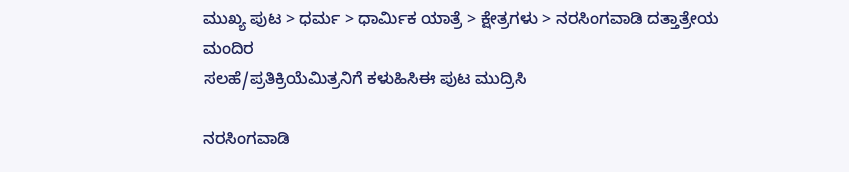ಮುಖ್ಯ ಪುಟ > ಧರ್ಮ > ಧಾರ್ಮಿಕ ಯಾತ್ರೆ > ಕ್ಷೇತ್ರಗಳು > ನರಸಿಂಗವಾಡಿ ದತ್ತಾತ್ರೇಯ ಮಂದಿರ
ಸಲಹೆ/ಪ್ರತಿಕ್ರಿಯೆಮಿತ್ರನಿಗೆ ಕಳುಹಿಸಿಈ ಪುಟ ಮುದ್ರಿಸಿ

ನರಸಿಂಗವಾಡಿ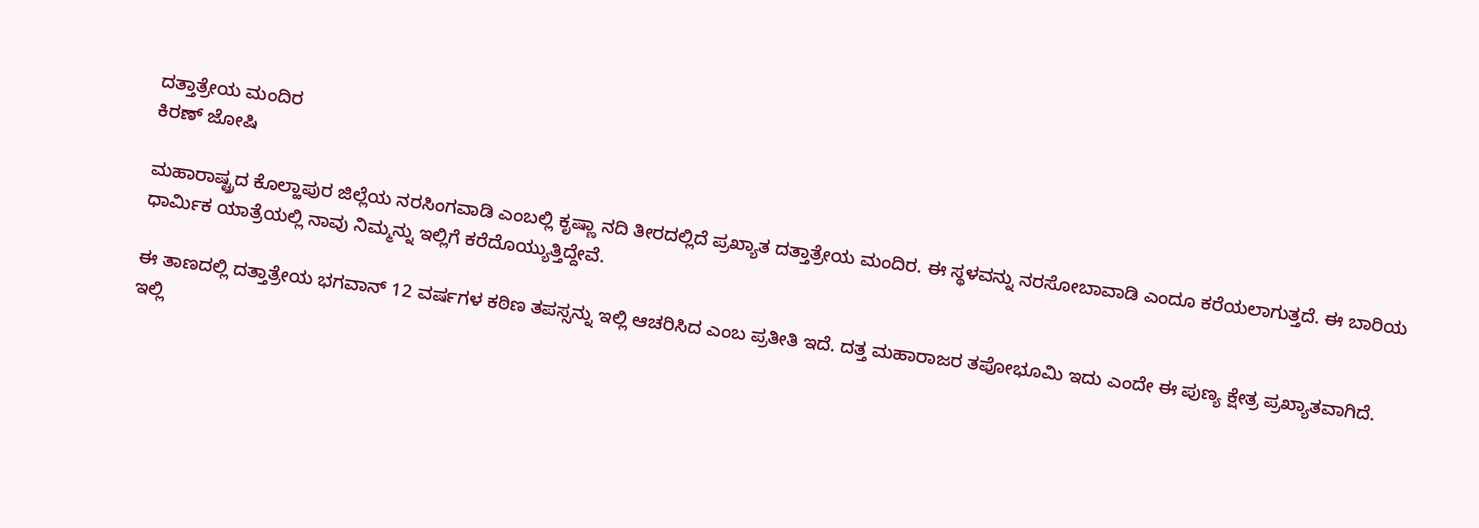ದತ್ತಾತ್ರೇಯ ಮಂದಿರ
ಕಿರಣ್ ಜೋಷಿ

ಮಹಾರಾಷ್ಟ್ರದ ಕೊಲ್ಹಾಪುರ ಜಿಲ್ಲೆಯ ನರಸಿಂಗವಾಡಿ ಎಂಬಲ್ಲಿ ಕೃಷ್ಣಾ ನದಿ ತೀರದಲ್ಲಿದೆ ಪ್ರಖ್ಯಾತ ದತ್ತಾತ್ರೇಯ ಮಂದಿರ. ಈ ಸ್ಥಳವನ್ನು ನರಸೋಬಾವಾಡಿ ಎಂದೂ ಕರೆಯಲಾಗುತ್ತದೆ. ಈ ಬಾರಿಯ ಧಾರ್ಮಿಕ ಯಾತ್ರೆಯಲ್ಲಿ ನಾವು ನಿಮ್ಮನ್ನು ಇಲ್ಲಿಗೆ ಕರೆದೊಯ್ಯುತ್ತಿದ್ದೇವೆ.

ಈ ತಾಣದಲ್ಲಿ ದತ್ತಾತ್ರೇಯ ಭಗವಾನ್ 12 ವರ್ಷಗಳ ಕಠಿಣ ತಪಸ್ಸನ್ನು ಇಲ್ಲಿ ಆಚರಿಸಿದ ಎಂಬ ಪ್ರತೀತಿ ಇದೆ. ದತ್ತ ಮಹಾರಾಜರ ತಪೋಭೂಮಿ ಇದು ಎಂದೇ ಈ ಪುಣ್ಯ ಕ್ಷೇತ್ರ ಪ್ರಖ್ಯಾತವಾಗಿದೆ. ಇಲ್ಲಿ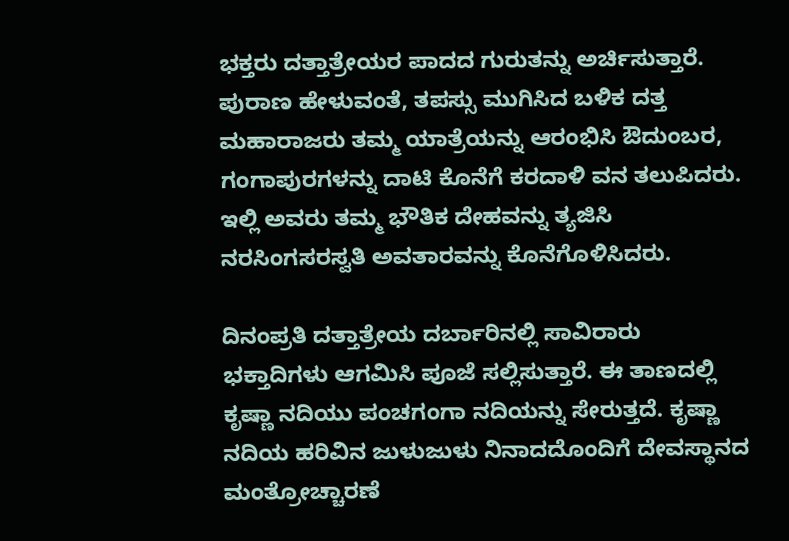ಭಕ್ತರು ದತ್ತಾತ್ರೇಯರ ಪಾದದ ಗುರುತನ್ನು ಅರ್ಚಿಸುತ್ತಾರೆ. ಪುರಾಣ ಹೇಳುವಂತೆ, ತಪಸ್ಸು ಮುಗಿಸಿದ ಬಳಿಕ ದತ್ತ ಮಹಾರಾಜರು ತಮ್ಮ ಯಾತ್ರೆಯನ್ನು ಆರಂಭಿಸಿ ಔದುಂಬರ, ಗಂಗಾಪುರಗಳನ್ನು ದಾಟಿ ಕೊನೆಗೆ ಕರದಾಳಿ ವನ ತಲುಪಿದರು. ಇಲ್ಲಿ ಅವರು ತಮ್ಮ ಭೌತಿಕ ದೇಹವನ್ನು ತ್ಯಜಿಸಿ ನರಸಿಂಗಸರಸ್ವತಿ ಅವತಾರವನ್ನು ಕೊನೆಗೊಳಿಸಿದರು.

ದಿನಂಪ್ರತಿ ದತ್ತಾತ್ರೇಯ ದರ್ಬಾರಿನಲ್ಲಿ ಸಾವಿರಾರು ಭಕ್ತಾದಿಗಳು ಆಗಮಿಸಿ ಪೂಜೆ ಸಲ್ಲಿಸುತ್ತಾರೆ. ಈ ತಾಣದಲ್ಲಿ ಕೃಷ್ಣಾ ನದಿಯು ಪಂಚಗಂಗಾ ನದಿಯನ್ನು ಸೇರುತ್ತದೆ. ಕೃಷ್ಣಾ ನದಿಯ ಹರಿವಿನ ಜುಳುಜುಳು ನಿನಾದದೊಂದಿಗೆ ದೇವಸ್ಥಾನದ ಮಂತ್ರೋಚ್ಚಾರಣೆ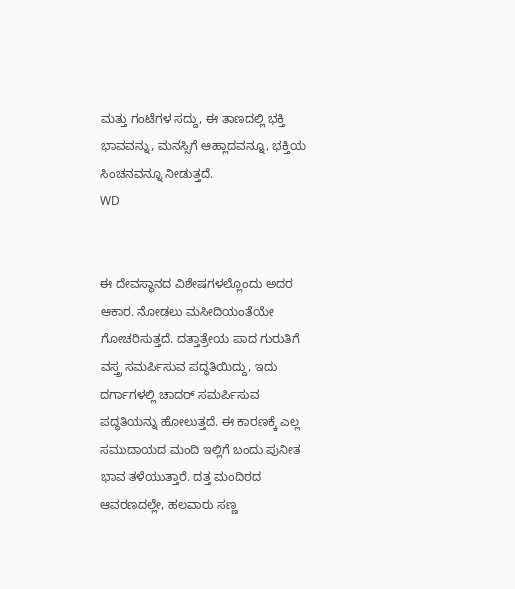ಮತ್ತು ಗಂಟೆಗಳ ಸದ್ದು, ಈ ತಾಣದಲ್ಲಿ ಭಕ್ತಿ ಭಾವವನ್ನು, ಮನಸ್ಸಿಗೆ ಆಹ್ಲಾದವನ್ನೂ, ಭಕ್ತಿಯ ಸಿಂಚನವನ್ನೂ ನೀಡುತ್ತದೆ.
WD


ಈ ದೇವಸ್ಥಾನದ ವಿಶೇಷಗಳಲ್ಲೊಂದು ಅದರ ಆಕಾರ. ನೋಡಲು ಮಸೀದಿಯಂತೆಯೇ ಗೋಚರಿಸುತ್ತದೆ. ದತ್ತಾತ್ರೇಯ ಪಾದ ಗುರುತಿಗೆ ವಸ್ತ್ರ ಸಮರ್ಪಿಸುವ ಪದ್ಧತಿಯಿದ್ದು, ಇದು ದರ್ಗಾಗಳಲ್ಲಿ ಚಾದರ್ ಸಮರ್ಪಿಸುವ ಪದ್ಧತಿಯನ್ನು ಹೋಲುತ್ತದೆ. ಈ ಕಾರಣಕ್ಕೆ ಎಲ್ಲ ಸಮುದಾಯದ ಮಂದಿ ಇಲ್ಲಿಗೆ ಬಂದು ಪುನೀತ ಭಾವ ತಳೆಯುತ್ತಾರೆ. ದತ್ತ ಮಂದಿರದ ಆವರಣದಲ್ಲೇ, ಹಲವಾರು ಸಣ್ಣ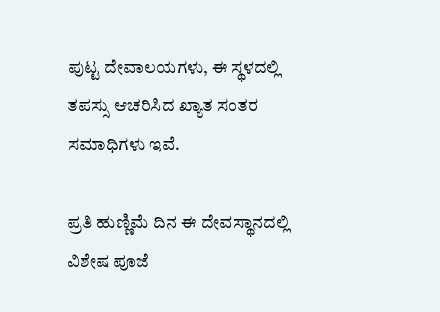ಪುಟ್ಟ ದೇವಾಲಯಗಳು, ಈ ಸ್ಥಳದಲ್ಲಿ ತಪಸ್ಸು ಆಚರಿಸಿದ ಖ್ಯಾತ ಸಂತರ ಸಮಾಧಿಗಳು ಇವೆ.

ಪ್ರತಿ ಹುಣ್ಣಿಮೆ ದಿನ ಈ ದೇವಸ್ಥಾನದಲ್ಲಿ ವಿಶೇಷ ಪೂಜೆ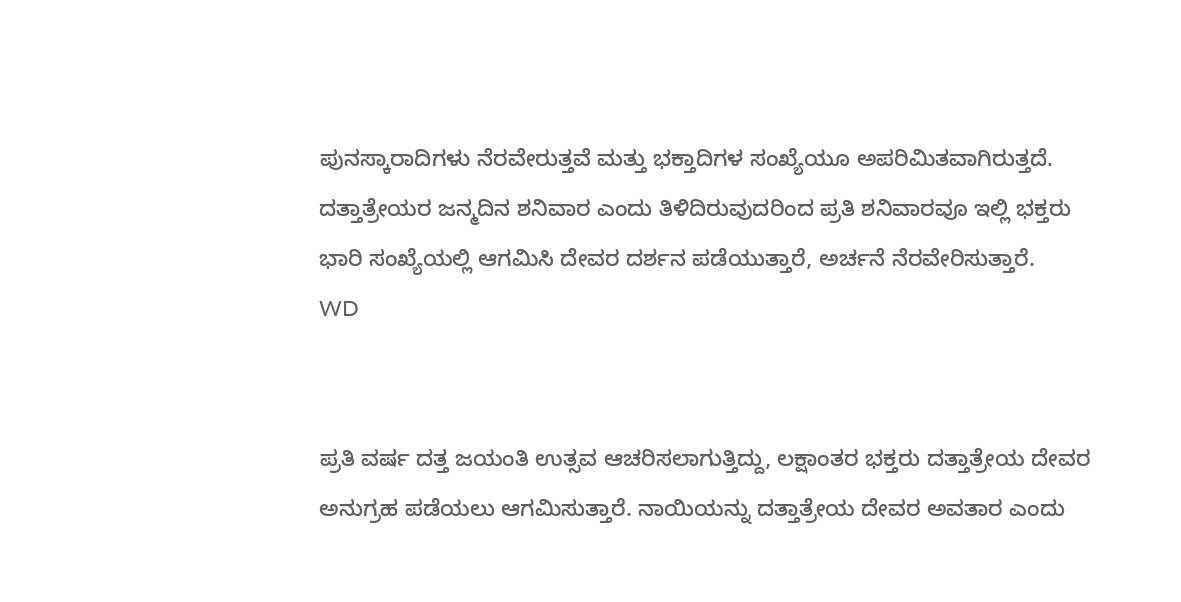ಪುನಸ್ಕಾರಾದಿಗಳು ನೆರವೇರುತ್ತವೆ ಮತ್ತು ಭಕ್ತಾದಿಗಳ ಸಂಖ್ಯೆಯೂ ಅಪರಿಮಿತವಾಗಿರುತ್ತದೆ. ದತ್ತಾತ್ರೇಯರ ಜನ್ಮದಿನ ಶನಿವಾರ ಎಂದು ತಿಳಿದಿರುವುದರಿಂದ ಪ್ರತಿ ಶನಿವಾರವೂ ಇಲ್ಲಿ ಭಕ್ತರು ಭಾರಿ ಸಂಖ್ಯೆಯಲ್ಲಿ ಆಗಮಿಸಿ ದೇವರ ದರ್ಶನ ಪಡೆಯುತ್ತಾರೆ, ಅರ್ಚನೆ ನೆರವೇರಿಸುತ್ತಾರೆ.
WD


ಪ್ರತಿ ವರ್ಷ ದತ್ತ ಜಯಂತಿ ಉತ್ಸವ ಆಚರಿಸಲಾಗುತ್ತಿದ್ದು, ಲಕ್ಷಾಂತರ ಭಕ್ತರು ದತ್ತಾತ್ರೇಯ ದೇವರ ಅನುಗ್ರಹ ಪಡೆಯಲು ಆಗಮಿಸುತ್ತಾರೆ. ನಾಯಿಯನ್ನು ದತ್ತಾತ್ರೇಯ ದೇವರ ಅವತಾರ ಎಂದು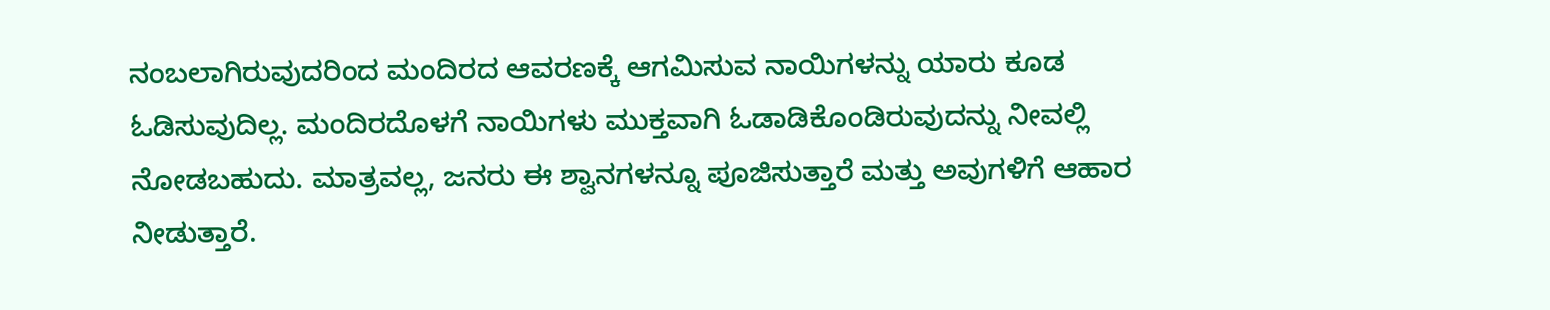ನಂಬಲಾಗಿರುವುದರಿಂದ ಮಂದಿರದ ಆವರಣಕ್ಕೆ ಆಗಮಿಸುವ ನಾಯಿಗಳನ್ನು ಯಾರು ಕೂಡ ಓಡಿಸುವುದಿಲ್ಲ. ಮಂದಿರದೊಳಗೆ ನಾಯಿಗಳು ಮುಕ್ತವಾಗಿ ಓಡಾಡಿಕೊಂಡಿರುವುದನ್ನು ನೀವಲ್ಲಿ ನೋಡಬಹುದು. ಮಾತ್ರವಲ್ಲ, ಜನರು ಈ ಶ್ವಾನಗಳನ್ನೂ ಪೂಜಿಸುತ್ತಾರೆ ಮತ್ತು ಅವುಗಳಿಗೆ ಆಹಾರ ನೀಡುತ್ತಾರೆ.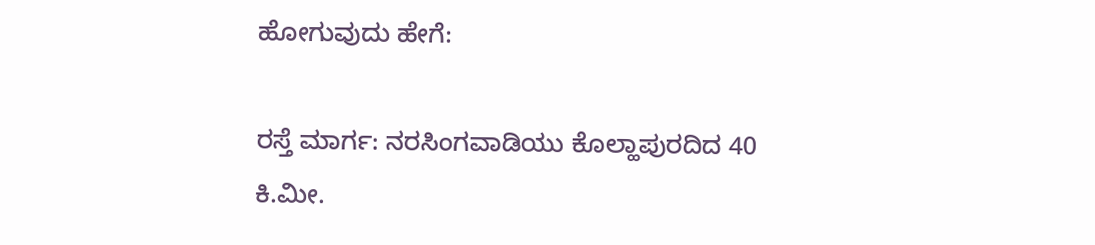ಹೋಗುವುದು ಹೇಗೆ:

ರಸ್ತೆ ಮಾರ್ಗ: ನರಸಿಂಗವಾಡಿಯು ಕೊಲ್ಹಾಪುರದಿದ 40 ಕಿ.ಮೀ.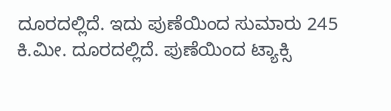ದೂರದಲ್ಲಿದೆ. ಇದು ಪುಣೆಯಿಂದ ಸುಮಾರು 245 ಕಿ.ಮೀ. ದೂರದಲ್ಲಿದೆ. ಪುಣೆಯಿಂದ ಟ್ಯಾಕ್ಸಿ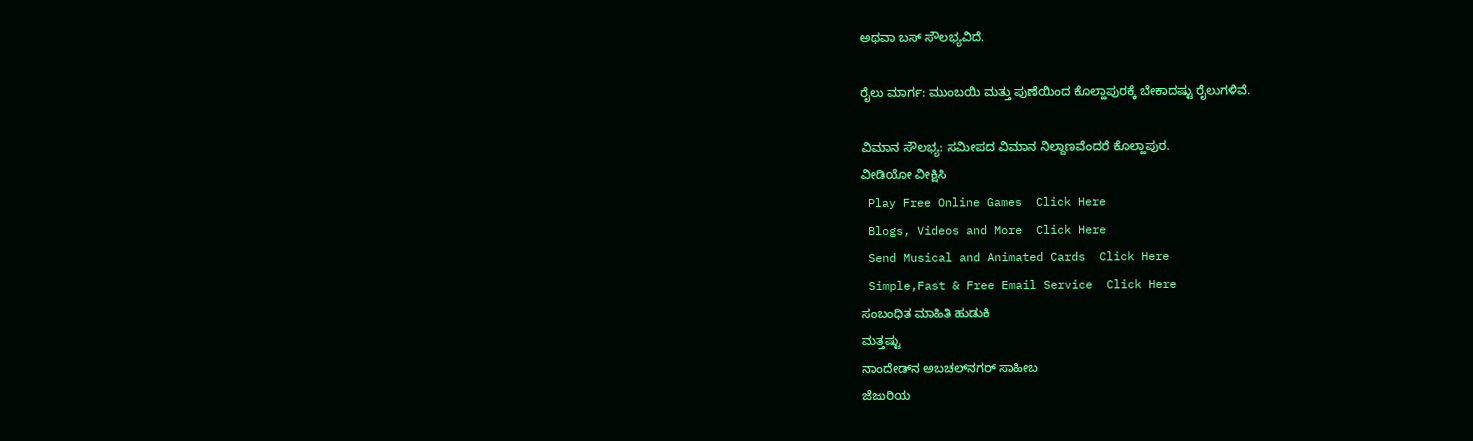ಅಥವಾ ಬಸ್ ಸೌಲಭ್ಯವಿದೆ.

ರೈಲು ಮಾರ್ಗ: ಮುಂಬಯಿ ಮತ್ತು ಪುಣೆಯಿಂದ ಕೊಲ್ಹಾಪುರಕ್ಕೆ ಬೇಕಾದಷ್ಟು ರೈಲುಗಳಿವೆ.

ವಿಮಾನ ಸೌಲಭ್ಯ: ಸಮೀಪದ ವಿಮಾನ ನಿಲ್ದಾಣವೆಂದರೆ ಕೊಲ್ಹಾಪುರ.
ವೀಡಿಯೋ ವೀಕ್ಷಿಸಿ
 Play Free Online Games  Click Here
 Blogs, Videos and More  Click Here
 Send Musical and Animated Cards  Click Here
 Simple,Fast & Free Email Service  Click Here
ಸಂಬಂಧಿತ ಮಾಹಿತಿ ಹುಡುಕಿ
ಮತ್ತಷ್ಟು
ನಾಂದೇಡ್‌ನ ಅಬಚಲ್‌ನಗರ್ ಸಾಹೀಬ
ಜೆಜುರಿಯ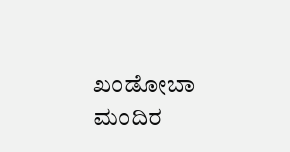ಖಂಡೋಬಾ ಮಂದಿರ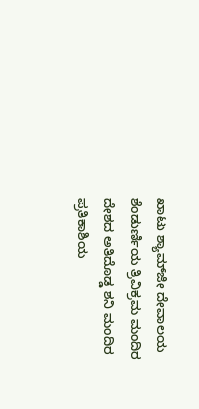ಖಾಟು ಶ್ಯಾಮ್‌ಜೀ ದೇವಾಲಯ
ಶೆಂಡುರ್ಣಿಯ ತ್ರಿವಿಕ್ರಮ ಮಂದಿರ
ದೇಶದ ಅತಿದೊಡ್ಡ ಶನಿ ಮಂದಿರ
ಪ್ರತಿಕಾಶಿಯ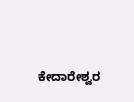ಕೇದಾರೇಶ್ವರ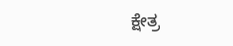ಕ್ಷೇತ್ರ